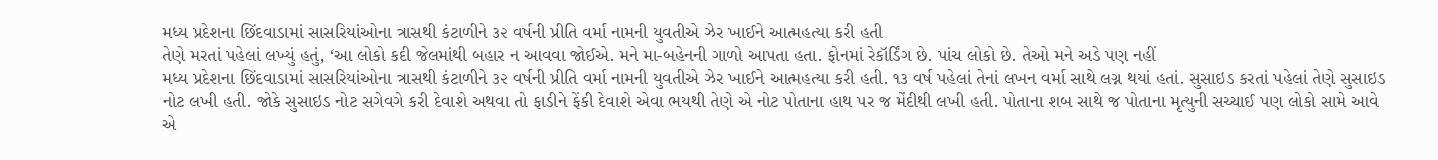મધ્ય પ્રદેશના છિંદવાડામાં સાસરિયાંઓના ત્રાસથી કંટાળીને ૩૨ વર્ષની પ્રીતિ વર્મા નામની યુવતીએ ઝેર ખાઈને આત્મહત્યા કરી હતી
તેણે મરતાં પહેલાં લખ્યું હતું, ‘આ લોકો કદી જેલમાંથી બહાર ન આવવા જોઈએ. મને મા-બહેનની ગાળો આપતા હતા. ફોનમાં રેકૉર્ડિંગ છે. પાંચ લોકો છે. તેઓ મને અડે પણ નહીં
મધ્ય પ્રદેશના છિંદવાડામાં સાસરિયાંઓના ત્રાસથી કંટાળીને ૩૨ વર્ષની પ્રીતિ વર્મા નામની યુવતીએ ઝેર ખાઈને આત્મહત્યા કરી હતી. ૧૩ વર્ષ પહેલાં તેનાં લખન વર્મા સાથે લગ્ન થયાં હતાં. સુસાઇડ કરતાં પહેલાં તેણે સુસાઇડ નોટ લખી હતી. જોકે સુસાઇડ નોટ સગેવગે કરી દેવાશે અથવા તો ફાડીને ફેંકી દેવાશે એવા ભયથી તેણે એ નોટ પોતાના હાથ પર જ મેંદીથી લખી હતી. પોતાના શબ સાથે જ પોતાના મૃત્યુની સચ્ચાઈ પણ લોકો સામે આવે એ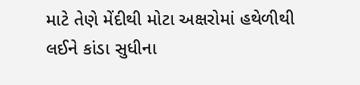માટે તેણે મેંદીથી મોટા અક્ષરોમાં હથેળીથી લઈને કાંડા સુધીના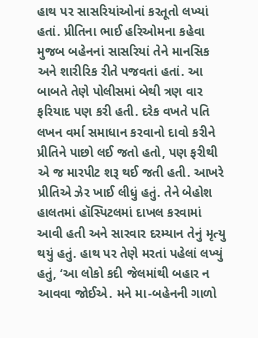હાથ પર સાસરિયાંઓનાં કરતૂતો લખ્યાં હતાં. પ્રીતિના ભાઈ હરિઓમના કહેવા મુજબ બહેનનાં સાસરિયાં તેને માનસિક અને શારીરિક રીતે પજવતાં હતાં. આ બાબતે તેણે પોલીસમાં બેથી ત્રણ વાર ફરિયાદ પણ કરી હતી. દરેક વખતે પતિ લખન વર્મા સમાધાન કરવાનો દાવો કરીને પ્રીતિને પાછો લઈ જતો હતો, પણ ફરીથી એ જ મારપીટ શરૂ થઈ જતી હતી. આખરે પ્રીતિએ ઝેર ખાઈ લીધું હતું. તેને બેહોશ હાલતમાં હૉસ્પિટલમાં દાખલ કરવામાં આવી હતી અને સારવાર દરમ્યાન તેનું મૃત્યુ થયું હતું. હાથ પર તેણે મરતાં પહેલાં લખ્યું હતું, ‘આ લોકો કદી જેલમાંથી બહાર ન આવવા જોઈએ. મને મા-બહેનની ગાળો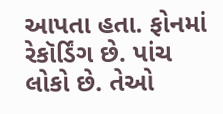આપતા હતા. ફોનમાં રેકૉર્ડિંગ છે. પાંચ લોકો છે. તેઓ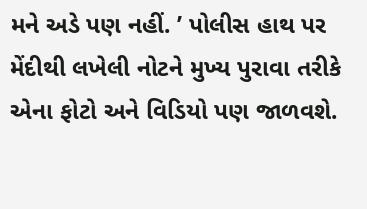મને અડે પણ નહીં. ’ પોલીસ હાથ પર મેંદીથી લખેલી નોટને મુખ્ય પુરાવા તરીકે એના ફોટો અને વિડિયો પણ જાળવશે.